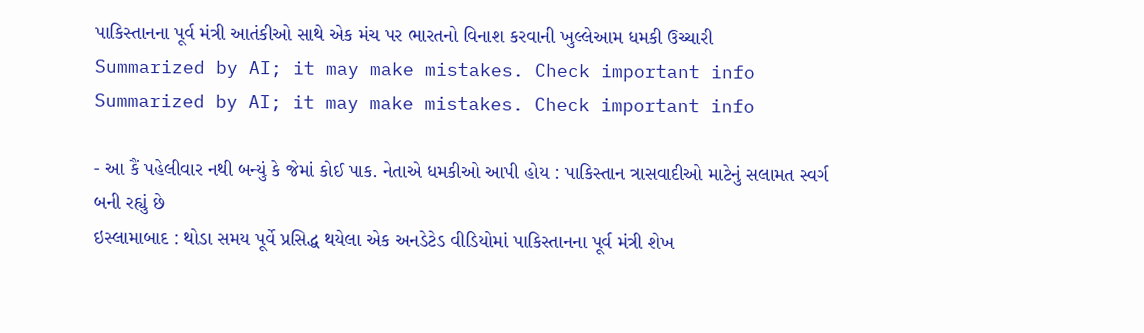પાકિસ્તાનના પૂર્વ મંત્રી આતંકીઓ સાથે એક મંચ પર ભારતનો વિનાશ કરવાની ખુલ્લેઆમ ધમકી ઉચ્ચારી
Summarized by AI; it may make mistakes. Check important info
Summarized by AI; it may make mistakes. Check important info

- આ કૈં પહેલીવાર નથી બન્યું કે જેમાં કોઈ પાક. નેતાએ ધમકીઓ આપી હોય : પાકિસ્તાન ત્રાસવાદીઓ માટેનું સલામત સ્વર્ગ બની રહ્યું છે
ઇસ્લામાબાદ : થોડા સમય પૂર્વે પ્રસિદ્ધ થયેલા એક અનડેટેડ વીડિયોમાં પાકિસ્તાનના પૂર્વ મંત્રી શેખ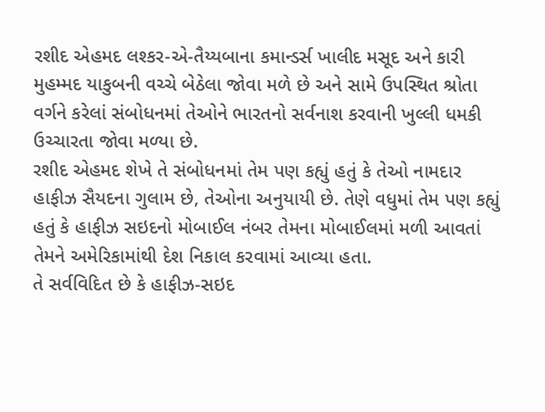રશીદ એહમદ લશ્કર-એ-તૈય્યબાના કમાન્ડર્સ ખાલીદ મસૂદ અને કારી મુહમ્મદ યાકુબની વચ્ચે બેઠેલા જોવા મળે છે અને સામે ઉપસ્થિત શ્રોતા વર્ગને કરેલાં સંબોધનમાં તેઓને ભારતનો સર્વનાશ કરવાની ખુલ્લી ધમકી ઉચ્ચારતા જોવા મળ્યા છે.
રશીદ એહમદ શેખે તે સંબોધનમાં તેમ પણ કહ્યું હતું કે તેઓ નામદાર હાફીઝ સૈયદના ગુલામ છે, તેઓના અનુયાયી છે. તેણે વધુમાં તેમ પણ કહ્યું હતું કે હાફીઝ સઇદનો મોબાઈલ નંબર તેમના મોબાઈલમાં મળી આવતાં તેમને અમેરિકામાંથી દેશ નિકાલ કરવામાં આવ્યા હતા.
તે સર્વવિદિત છે કે હાફીઝ-સઇદ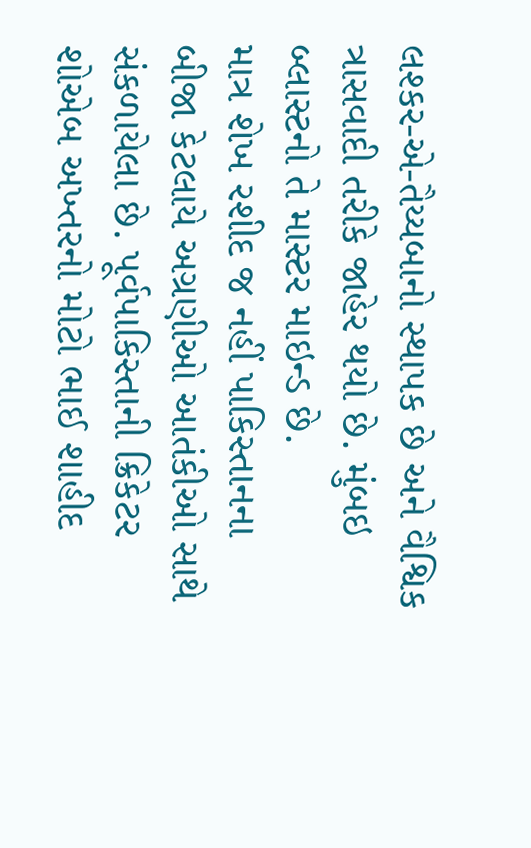લશ્કર-એ-તૈય્યબાનો સ્થાપક છે અને વૈશ્વિક ત્રાસવાદી તરીકે જાહેર થયો છે. મુંબઇ બ્લાસ્ટનો તે માસ્ટર માઇન્ડ છે.
માત્ર શેખ રશીદ જ નહીં પાકિસ્તાનના બીજા કેટલાયે અગ્રણીઓ આતંકીઓ સાથે સંકળાયેલા છે. પૂર્વપાકિસ્તાની ક્રિકેટર શોએબ અખ્તરનો મોટો ભાઈ શાહીદ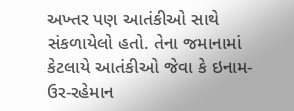અખ્તર પણ આતંકીઓ સાથે સંકળાયેલો હતો. તેના જમાનામાં કેટલાયે આતંકીઓ જેવા કે ઇનામ-ઉર-રહેમાન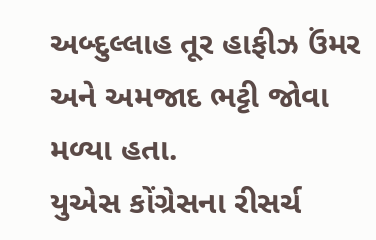અબ્દુલ્લાહ તૂર હાફીઝ ઉંમર અને અમજાદ ભટ્ટી જોવા મળ્યા હતા.
યુએસ કોંગ્રેસના રીસર્ચ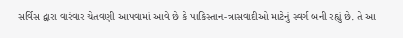સર્વિસ દ્વારા વારંવાર ચેતવણી આપવામાં આવે છે કે પાકિસ્તાન-ત્રાસવાદીઓ માટેનું સ્વર્ગ બની રહ્યું છે. તે આ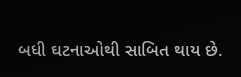બધી ઘટનાઓથી સાબિત થાય છે.